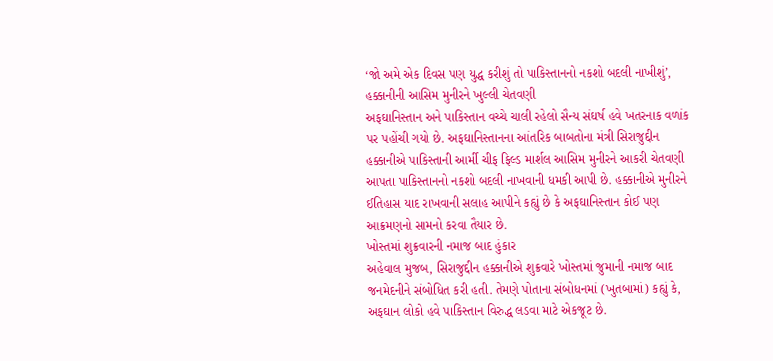‘જો અમે એક દિવસ પણ યુદ્ધ કરીશું તો પાકિસ્તાનનો નકશો બદલી નાખીશું’, હક્કાનીની આસિમ મુનીરને ખુલ્લી ચેતવણી
અફઘાનિસ્તાન અને પાકિસ્તાન વચ્ચે ચાલી રહેલો સૈન્ય સંઘર્ષ હવે ખતરનાક વળાંક પર પહોંચી ગયો છે. અફઘાનિસ્તાનના આંતરિક બાબતોના મંત્રી સિરાજુદ્દીન હક્કાનીએ પાકિસ્તાની આર્મી ચીફ ફિલ્ડ માર્શલ આસિમ મુનીરને આકરી ચેતવણી આપતા પાકિસ્તાનનો નકશો બદલી નાખવાની ધમકી આપી છે. હક્કાનીએ મુનીરને ઈતિહાસ યાદ રાખવાની સલાહ આપીને કહ્યું છે કે અફઘાનિસ્તાન કોઈ પણ આક્રમણનો સામનો કરવા તૈયાર છે.
ખોસ્તમાં શુક્રવારની નમાજ બાદ હુંકાર
અહેવાલ મુજબ, સિરાજુદ્દીન હક્કાનીએ શુક્રવારે ખોસ્તમાં જુમાની નમાજ બાદ જનમેદનીને સંબોધિત કરી હતી. તેમણે પોતાના સંબોધનમાં (ખુતબામાં) કહ્યું કે, અફઘાન લોકો હવે પાકિસ્તાન વિરુદ્ધ લડવા માટે એકજૂટ છે.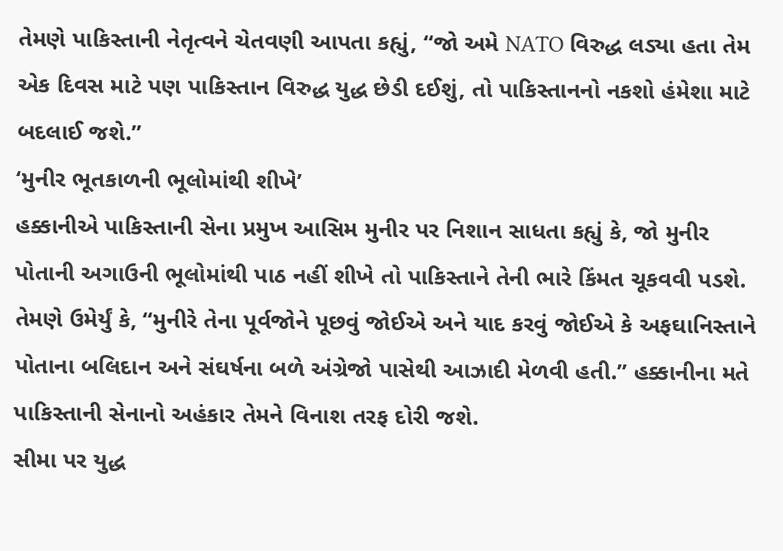તેમણે પાકિસ્તાની નેતૃત્વને ચેતવણી આપતા કહ્યું, “જો અમે NATO વિરુદ્ધ લડ્યા હતા તેમ એક દિવસ માટે પણ પાકિસ્તાન વિરુદ્ધ યુદ્ધ છેડી દઈશું, તો પાકિસ્તાનનો નકશો હંમેશા માટે બદલાઈ જશે.”
‘મુનીર ભૂતકાળની ભૂલોમાંથી શીખે’
હક્કાનીએ પાકિસ્તાની સેના પ્રમુખ આસિમ મુનીર પર નિશાન સાધતા કહ્યું કે, જો મુનીર પોતાની અગાઉની ભૂલોમાંથી પાઠ નહીં શીખે તો પાકિસ્તાને તેની ભારે કિંમત ચૂકવવી પડશે. તેમણે ઉમેર્યું કે, “મુનીરે તેના પૂર્વજોને પૂછવું જોઈએ અને યાદ કરવું જોઈએ કે અફઘાનિસ્તાને પોતાના બલિદાન અને સંઘર્ષના બળે અંગ્રેજો પાસેથી આઝાદી મેળવી હતી.” હક્કાનીના મતે પાકિસ્તાની સેનાનો અહંકાર તેમને વિનાશ તરફ દોરી જશે.
સીમા પર યુદ્ધ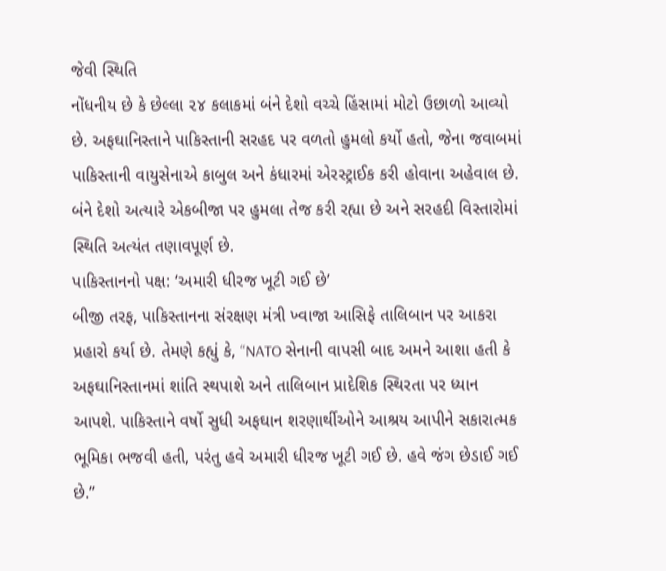જેવી સ્થિતિ
નોંધનીય છે કે છેલ્લા ૨૪ કલાકમાં બંને દેશો વચ્ચે હિંસામાં મોટો ઉછાળો આવ્યો છે. અફઘાનિસ્તાને પાકિસ્તાની સરહદ પર વળતો હુમલો કર્યો હતો, જેના જવાબમાં પાકિસ્તાની વાયુસેનાએ કાબુલ અને કંધારમાં એરસ્ટ્રાઈક કરી હોવાના અહેવાલ છે. બંને દેશો અત્યારે એકબીજા પર હુમલા તેજ કરી રહ્યા છે અને સરહદી વિસ્તારોમાં સ્થિતિ અત્યંત તણાવપૂર્ણ છે.
પાકિસ્તાનનો પક્ષ: ‘અમારી ધીરજ ખૂટી ગઈ છે’
બીજી તરફ, પાકિસ્તાનના સંરક્ષણ મંત્રી ખ્વાજા આસિફે તાલિબાન પર આકરા પ્રહારો કર્યા છે. તેમણે કહ્યું કે, “NATO સેનાની વાપસી બાદ અમને આશા હતી કે અફઘાનિસ્તાનમાં શાંતિ સ્થપાશે અને તાલિબાન પ્રાદેશિક સ્થિરતા પર ધ્યાન આપશે. પાકિસ્તાને વર્ષો સુધી અફઘાન શરણાર્થીઓને આશ્રય આપીને સકારાત્મક ભૂમિકા ભજવી હતી, પરંતુ હવે અમારી ધીરજ ખૂટી ગઈ છે. હવે જંગ છેડાઈ ગઈ છે.”